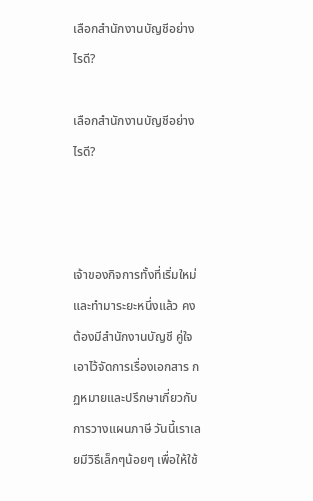เลือกสำนักงานบัญชีอย่างไรดี?

เลือกสำนักงานบัญชีอย่างไรดี?



เจ้าของกิจการทั้งที่เริ่มใหม่และทำมาระยะหนึ่งแล้ว คงต้องมีสำนักงานบัญชี คู่ใจเอาไว้จัดการเรื่องเอกสาร กฏหมายและปรึกษาเกี่ยวกับการวางแผนภาษี วันนี้เราเลยมีวิธีเล็กๆน้อยๆ เพื่อให้ใช้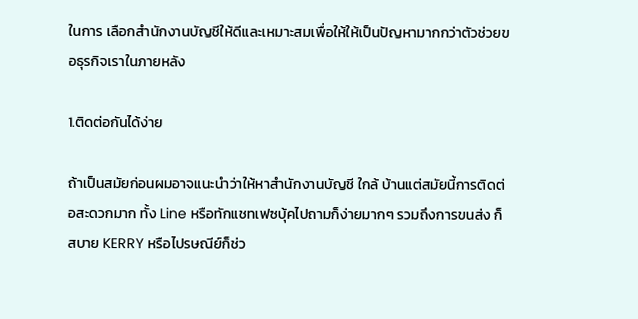ในการ เลือกสำนักงานบัญชีให้ดีและเหมาะสมเพื่อให้ให้เป็นปัญหามากกว่าตัวช่วยขอธุรกิจเราในภายหลัง

1.ติดต่อกันได้ง่าย

ถ้าเป็นสมัยก่อนผมอาจแนะนำว่าให้หาสำนักงานบัญชี ใกล้ บ้านแต่สมัยนี้การติดต่อสะดวกมาก ทั้ง Line หรือทักแชทเฟซบุ้คไปถามก็ง่ายมากๆ รวมถึงการขนส่ง ก็สบาย KERRY หรือไปรษณีย์ก็ช่ว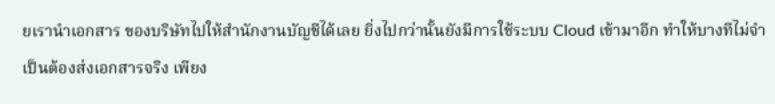ยเรานำเอกสาร ของบริษัทไปให้สำนักงานบัญชีได้เลย ยิ่งไปกว่านั้นยังมีการใช้ระบบ Cloud เข้ามาอีก ทำให้บางทีไม่จำเป็นต้องส่งเอกสารจริง เพียง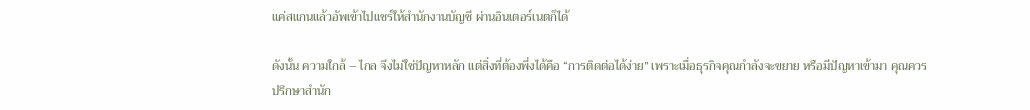แค่สแกนแล้วอัพเข้าไปแชร์ให้สำนักงานบัญชี ผ่านอินเตอร์เนตก็ได้

ดังนั้น ความใกล้ – ไกล จึงไม่ใช่ปัญหาหลัก แต่สิ่งที่ต้องพึ่งได้คือ “การติดต่อได้ง่าย” เพราะเมื่อธุรกิจคุณกำลังจะขยาย หรือมีปัญหาเข้ามา คุณควรปรึกษาสำนัก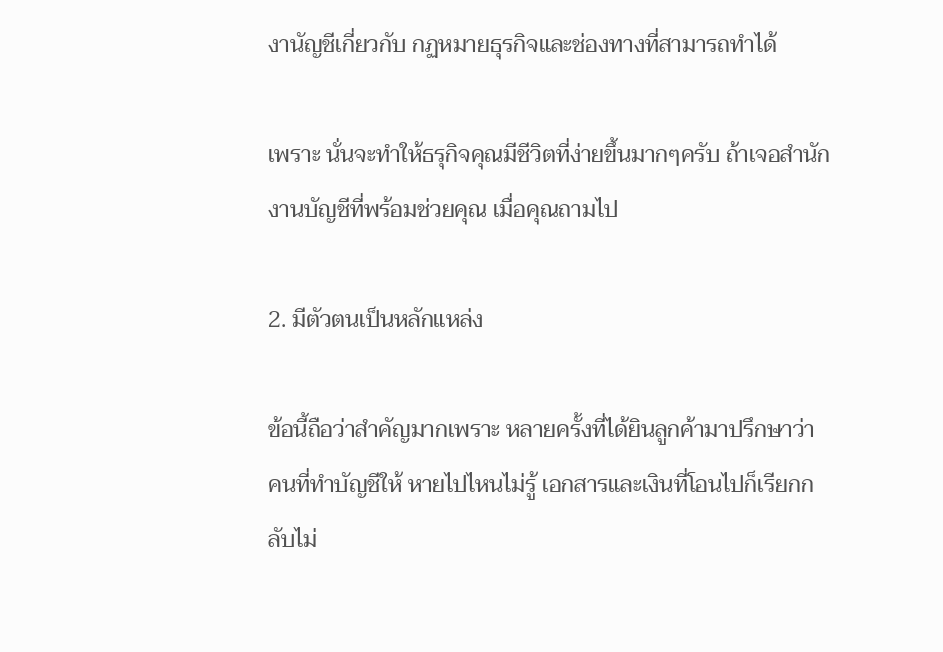งานัญชีเกี่ยวกับ กฏหมายธุรกิจและช่องทางที่สามารถทำได้

เพราะ นั่นจะทำให้ธรุกิจคุณมีชีวิตที่ง่ายขึ้นมากๆครับ ถ้าเจอสำนักงานบัญชีที่พร้อมช่วยคุณ เมื่อคุณถามไป

2. มีตัวตนเป็นหลักแหล่ง

ข้อนี้ถือว่าสำคัญมากเพราะ หลายครั้งที่ได้ยินลูกค้ามาปรึกษาว่า คนที่ทำบัญชีให้ หายไปไหนไม่รู้ เอกสารและเงินที่โอนไปก็เรียกกลับไม่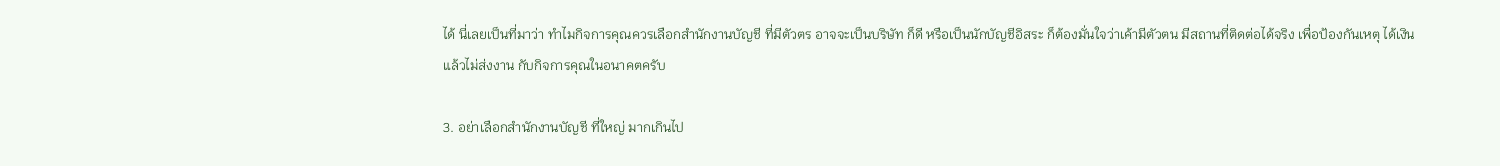ได้ นี่เลยเป็นที่มาว่า ทำไมกิจการคุณควรเลือกสำนักงานบัญชี ที่มีตัวตร อาจจะเป็นบริษัท ก็ดี หรือเป็นนักบัญชีอิสระ ก็ต้องมั่นใจว่าเค้ามีตัวตน มีสถานที่ติดต่อได้จริง เพื่อป้องกันเหตุ ได้เงินแล้วไม่ส่งงาน กับกิจการคุณในอนาคตครับ

3. อย่าเลือกสำนักงานบัญชี ที่ใหญ่ มากเกินไป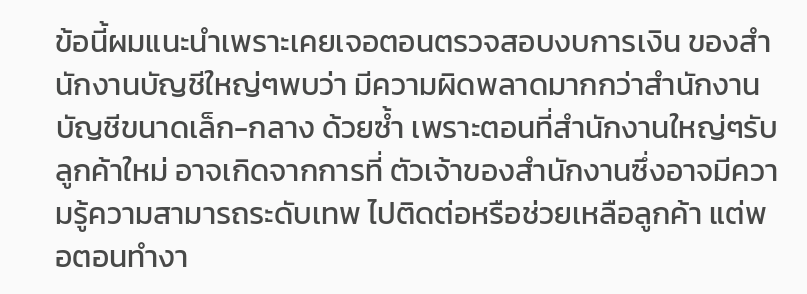ข้อนี้ผมแนะนำเพราะเคยเจอตอนตรวจสอบงบการเงิน ของสำนักงานบัญชีใหญ่ๆพบว่า มีความผิดพลาดมากกว่าสำนักงานบัญชีขนาดเล็ก-กลาง ด้วยซ้ำ เพราะตอนที่สำนักงานใหญ่ๆรับลูกค้าใหม่ อาจเกิดจากการที่ ตัวเจ้าของสำนักงานซึ่งอาจมีความรู้ความสามารถระดับเทพ ไปติดต่อหรือช่วยเหลือลูกค้า แต่พอตอนทำงา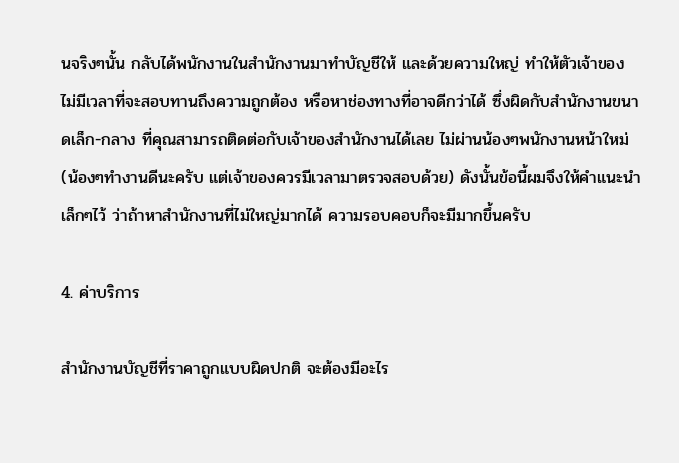นจริงๆนั้น กลับได้พนักงานในสำนักงานมาทำบัญชีให้ และด้วยความใหญ่ ทำให้ตัวเจ้าของ ไม่มีเวลาที่จะสอบทานถึงความถูกต้อง หรือหาช่องทางที่อาจดีกว่าได้ ซึ่งผิดกับสำนักงานขนาดเล็ก-กลาง ที่คุณสามารถติดต่อกับเจ้าของสำนักงานได้เลย ไม่ผ่านน้องๆพนักงานหน้าใหม่ (น้องๆทำงานดีนะครับ แต่เจ้าของควรมีเวลามาตรวจสอบด้วย) ดังนั้นข้อนี้ผมจึงให้คำแนะนำเล็กๆไว้ ว่าถ้าหาสำนักงานที่ไม่ใหญ่มากได้ ความรอบคอบก็จะมีมากขึ้นครับ

4. ค่าบริการ

สำนักงานบัญชีที่ราคาถูกแบบผิดปกติ จะต้องมีอะไร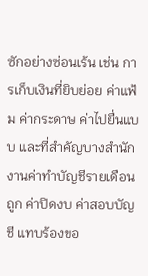ซักอย่างซ่อนเร้น เช่น การเก็บเงินที่ยิบย่อย ค่าแฟ้ม ค่ากระดาษ ค่าไปยื่นแบบ และที่สำคัญบางสำนักงานค่าทำบัญชีรายเดือนถูก ค่าปิดงบ ค่าสอบบัญชี แทบร้องขอ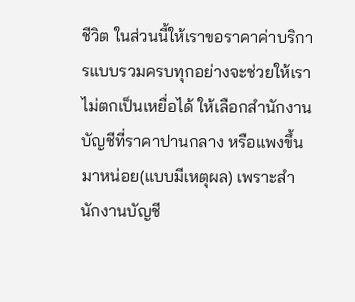ชีวิต ในส่วนนี้ให้เราขอราคาค่าบริการแบบรวมครบทุกอย่างจะช่วยให้เราไม่ตกเป็นเหยื่อได้ ให้เลือกสำนักงานบัญชีที่ราคาปานกลาง หรือแพงขึ้นมาหน่อย(แบบมีเหตุผล) เพราะสำนักงานบัญชี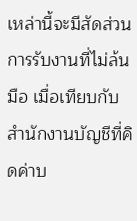เหล่านี้จะมีสัดส่วนการรับงานที่ไม่ล้นมือ เมื่อเทียบกับสำนักงานบัญชีที่คิดค่าบ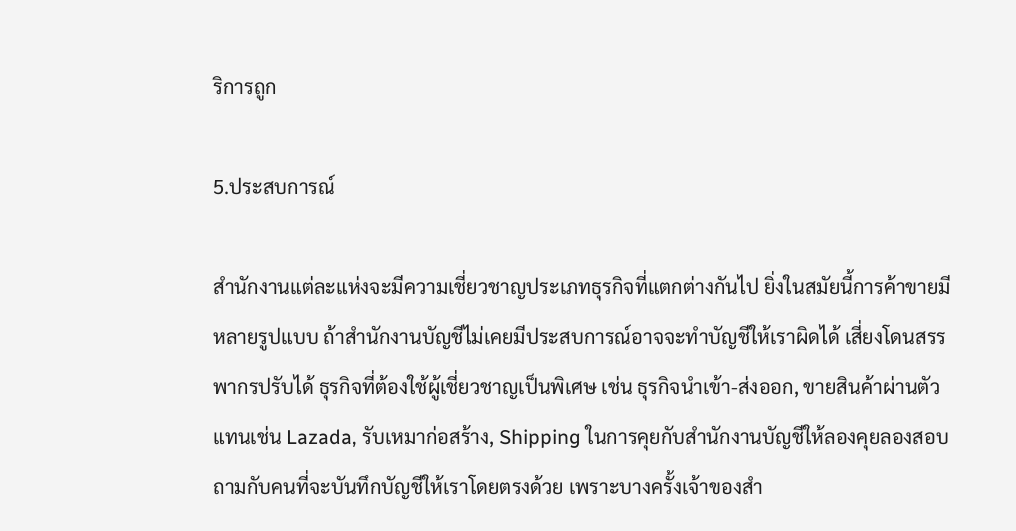ริการถูก

5.ประสบการณ์

สำนักงานแต่ละแห่งจะมีความเชี่ยวชาญประเภทธุรกิจที่แตกต่างกันไป ยิ่งในสมัยนี้การค้าขายมีหลายรูปแบบ ถ้าสำนักงานบัญชีไม่เคยมีประสบการณ์อาจจะทำบัญชีให้เราผิดได้ เสี่ยงโดนสรรพากรปรับได้ ธุรกิจที่ต้องใช้ผู้เชี่ยวชาญเป็นพิเศษ เช่น ธุรกิจนำเข้า-ส่งออก, ขายสินค้าผ่านตัวแทนเช่น Lazada, รับเหมาก่อสร้าง, Shipping ในการคุยกับสำนักงานบัญชีให้ลองคุยลองสอบถามกับคนที่จะบันทึกบัญชีให้เราโดยตรงด้วย เพราะบางครั้งเจ้าของสำ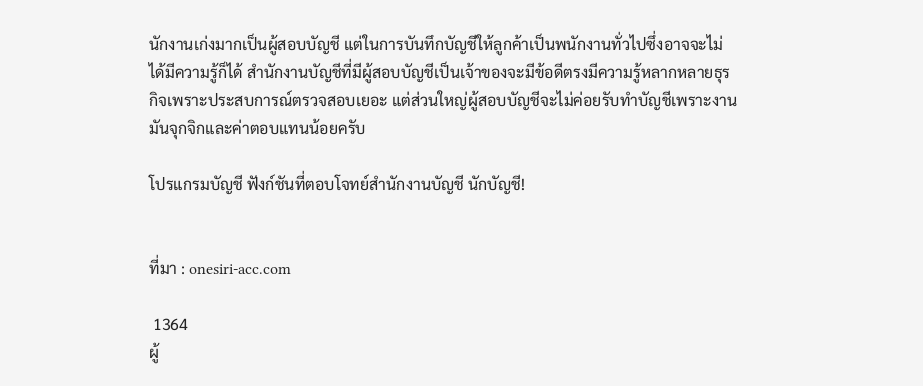นักงานเก่งมากเป็นผู้สอบบัญชี แต่ในการบันทึกบัญชีให้ลูกค้าเป็นพนักงานทั่วไปซึ่งอาจจะไม่ได้มีความรู้ก็ได้ สำนักงานบัญชีที่มีผู้สอบบัญชีเป็นเจ้าของจะมีข้อดีตรงมีความรู้หลากหลายธุรกิจเพราะประสบการณ์ตรวจสอบเยอะ แต่ส่วนใหญ่ผู้สอบบัญชีจะไม่ค่อยรับทำบัญชีเพราะงานมันจุกจิกและค่าตอบแทนน้อยครับ

โปรแกรมบัญชี ฟังก์ชันที่ตอบโจทย์สำนักงานบัญชี นักบัญชี!


ที่มา : onesiri-acc.com

 1364
ผู้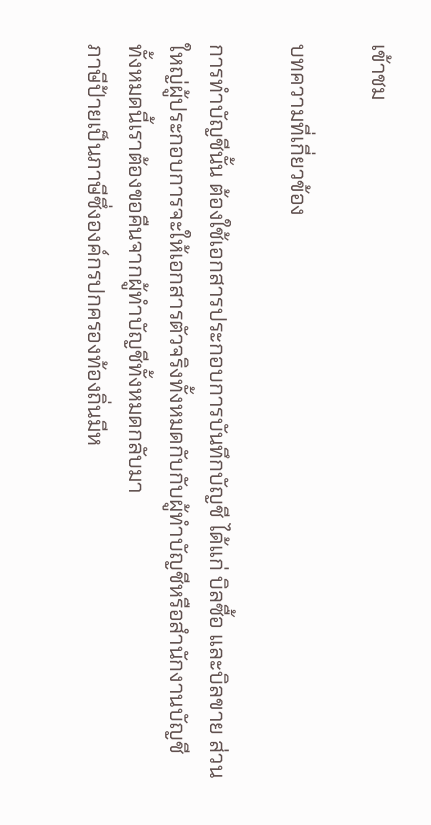เข้าชม

บทความที่เกี่ยวข้อง

การทำบัญชีนั้น ต้องใช้เอกสารประกอบการบันทึกบัญชี ได้แก่ บิลซื้อ และบิลขาย ส่วนใหญ่ผู้ประกอบการจะให้เอกสารตัวจริงทั้งหมดกับกับผู้ทำบัญชีหรือสำนักงานบัญชี ทั้งหมดนี้เราต้องขอคืนจากผู้ทำบัญชีทั้งหมดกลับมา
ภาษีป้ายเป็นภาษีซึ่งองค์กรปกครองท้องถิ่นมีห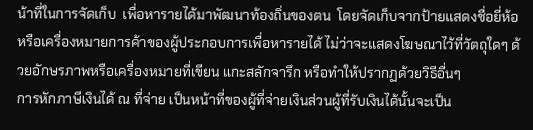น้าที่ในการจัดเก็บ  เพื่อหารายได้มาพัฒนาท้องถิ่นของตน  โดยจัดเก็บจากป้ายแสดงชื่อยี่ห้อ หรือเครื่องหมายการค้าของผู้ประกอบการเพื่อหารายได้ ไม่ว่าจะแสดงโฆษณาไว้ที่วัตถุใดๆ ด้วยอักษรภาพหรือเครื่องหมายที่เขียน แกะสลักจารึก หรือทำให้ปรากฏด้วยวิธีอื่นๆ
การหักภาษีเงินได้ ณ ที่จ่าย เป็นหน้าที่ของผู้ที่จ่ายเงินส่วนผู้ที่รับเงินได้นั้นจะเป็น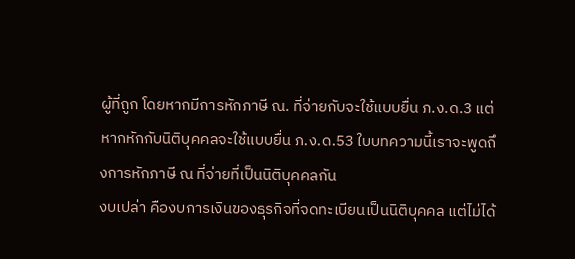ผู้ที่ถูก โดยหากมีการหักภาษี ณ. ที่จ่ายกับจะใช้แบบยื่น ภ.ง.ด.3 แต่หากหักกับนิติบุคคลจะใช้แบบยื่น ภ.ง.ด.53 ใบบทความนี้เราจะพูดถึงการหักภาษี ณ ที่จ่ายที่เป็นนิติบุคคลกัน
งบเปล่า คืองบการเงินของธุรกิจที่จดทะเบียนเป็นนิติบุคคล แต่ไม่ได้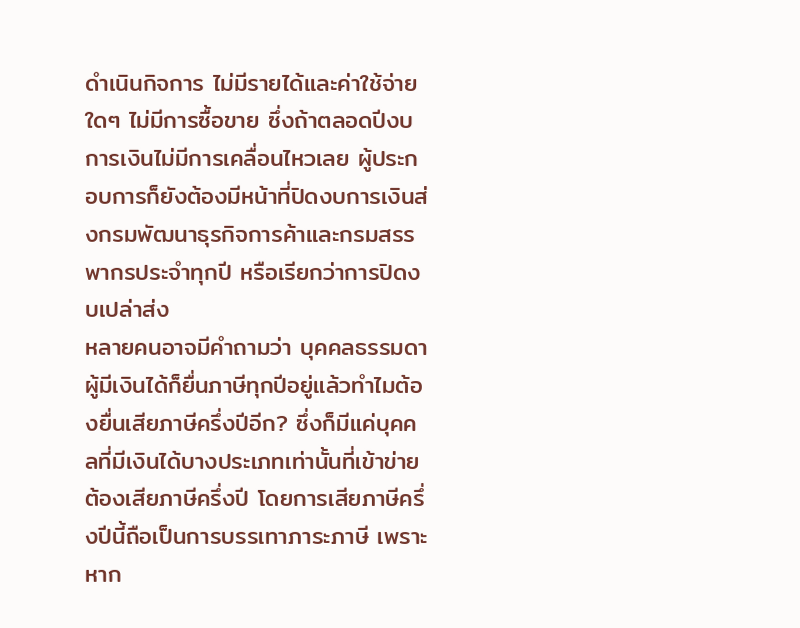ดำเนินกิจการ ไม่มีรายได้และค่าใช้จ่ายใดๆ ไม่มีการซื้อขาย ซึ่งถ้าตลอดปีงบการเงินไม่มีการเคลื่อนไหวเลย ผู้ประกอบการก็ยังต้องมีหน้าที่ปิดงบการเงินส่งกรมพัฒนาธุรกิจการค้าและกรมสรรพากรประจำทุกปี หรือเรียกว่าการปิดงบเปล่าส่ง
หลายคนอาจมีคำถามว่า บุคคลธรรมดาผู้มีเงินได้ก็ยื่นภาษีทุกปีอยู่แล้วทำไมต้องยื่นเสียภาษีครึ่งปีอีก? ซึ่งก็มีแค่บุคคลที่มีเงินได้บางประเภทเท่านั้นที่เข้าข่ายต้องเสียภาษีครึ่งปี โดยการเสียภาษีครึ่งปีนี้ถือเป็นการบรรเทาภาระภาษี เพราะหาก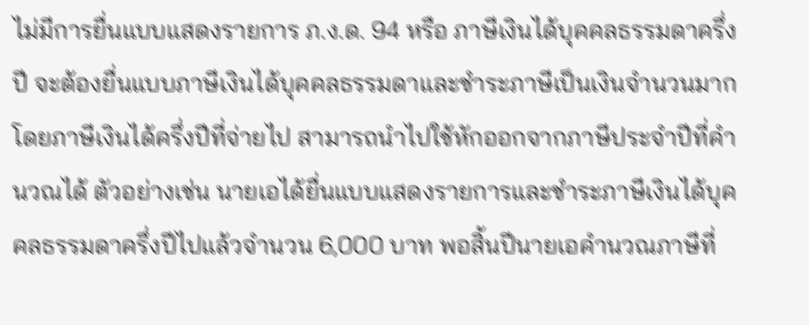ไม่มีการยื่นแบบแสดงรายการ ภ.ง.ด. 94 หรือ ภาษีเงินได้บุคคลธรรมดาครึ่งปี จะต้องยื่นแบบภาษีเงินได้บุคคลธรรมดาและชำระภาษีเป็นเงินจำนวนมาก โดยภาษีเงินได้ครึ่งปีที่จ่ายไป สามารถนำไปใช้หักออกจากภาษีประจำปีที่คำนวณได้ ตัวอย่างเช่น นายเอได้ยื่นแบบแสดงรายการและชำระภาษีเงินได้บุคคลธรรมดาครึ่งปีไปแล้วจำนวน 6,000 บาท พอสิ้นปีนายเอคำนวณภาษีที่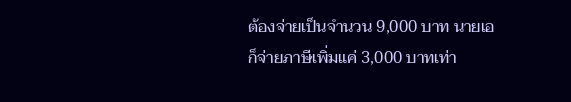ต้องจ่ายเป็นจำนวน 9,000 บาท นายเอก็จ่ายภาษีเพิ่มแค่ 3,000 บาทเท่า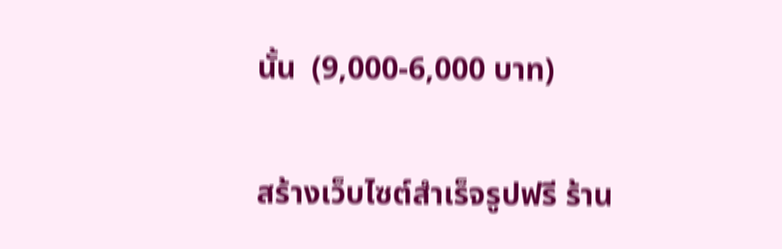นั้น  (9,000-6,000 บาท)

สร้างเว็บไซต์สำเร็จรูปฟรี ร้าน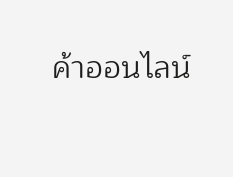ค้าออนไลน์